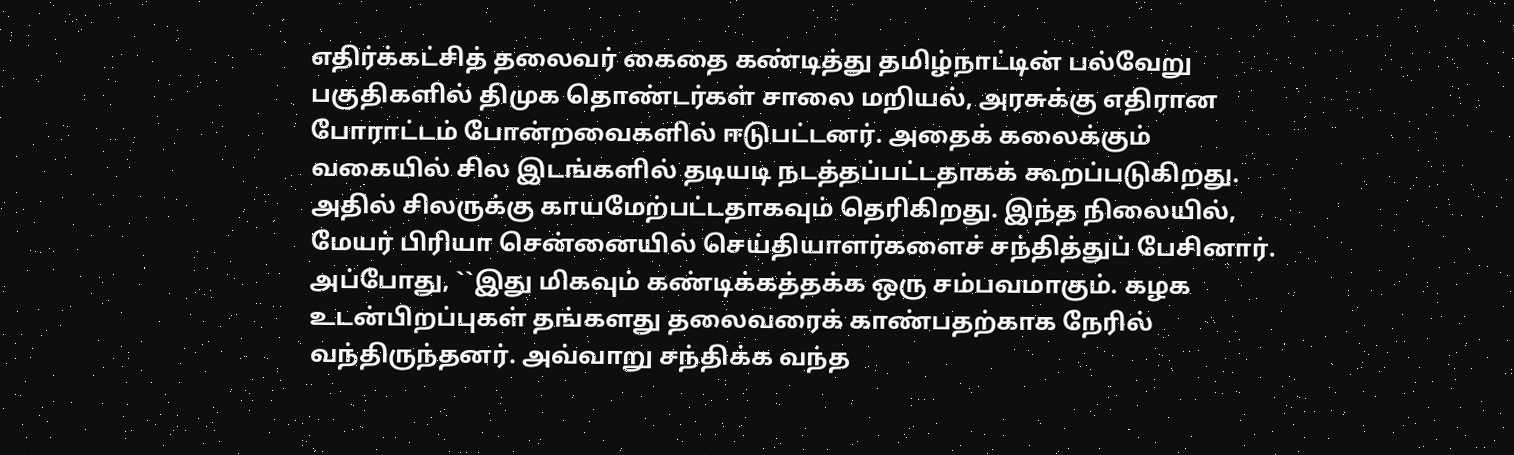எதிர்க்கட்சித் தலைவர் கைதை கண்டித்து தமிழ்நாட்டின் பல்வேறு பகுதிகளில் திமுக தொண்டர்கள் சாலை மறியல், அரசுக்கு எதிரான போராட்டம் போன்றவைகளில் ஈடுபட்டனர். அதைக் கலைக்கும் வகையில் சில இடங்களில் தடியடி நடத்தப்பட்டதாகக் கூறப்படுகிறது. அதில் சிலருக்கு காயமேற்பட்டதாகவும் தெரிகிறது. இந்த நிலையில், மேயர் பிரியா சென்னையில் செய்தியாளர்களைச் சந்தித்துப் பேசினார். அப்போது, ``இது மிகவும் கண்டிக்கத்தக்க ஒரு சம்பவமாகும். கழக உடன்பிறப்புகள் தங்களது தலைவரைக் காண்பதற்காக நேரில் வந்திருந்தனர். அவ்வாறு சந்திக்க வந்த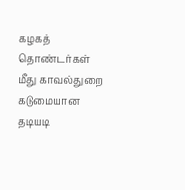கழகத் தொண்டர்கள் மீது காவல்துறை கடுமையான தடியடி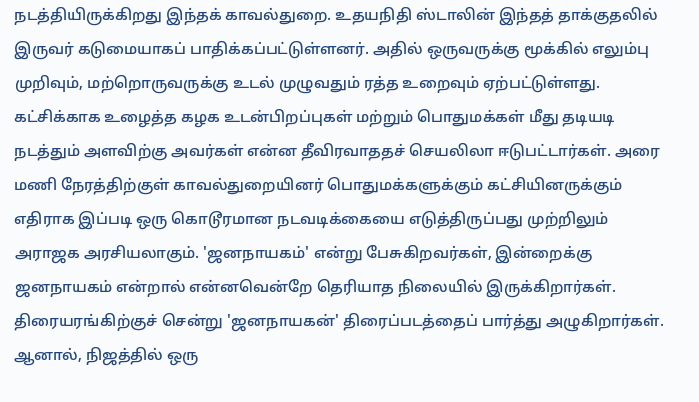நடத்தியிருக்கிறது இந்தக் காவல்துறை. உதயநிதி ஸ்டாலின் இந்தத் தாக்குதலில் இருவர் கடுமையாகப் பாதிக்கப்பட்டுள்ளனர். அதில் ஒருவருக்கு மூக்கில் எலும்பு முறிவும், மற்றொருவருக்கு உடல் முழுவதும் ரத்த உறைவும் ஏற்பட்டுள்ளது. கட்சிக்காக உழைத்த கழக உடன்பிறப்புகள் மற்றும் பொதுமக்கள் மீது தடியடி நடத்தும் அளவிற்கு அவர்கள் என்ன தீவிரவாததச் செயலிலா ஈடுபட்டார்கள். அரை மணி நேரத்திற்குள் காவல்துறையினர் பொதுமக்களுக்கும் கட்சியினருக்கும் எதிராக இப்படி ஒரு கொடூரமான நடவடிக்கையை எடுத்திருப்பது முற்றிலும் அராஜக அரசியலாகும். 'ஜனநாயகம்' என்று பேசுகிறவர்கள், இன்றைக்கு ஜனநாயகம் என்றால் என்னவென்றே தெரியாத நிலையில் இருக்கிறார்கள். திரையரங்கிற்குச் சென்று 'ஜனநாயகன்' திரைப்படத்தைப் பார்த்து அழுகிறார்கள். ஆனால், நிஜத்தில் ஒரு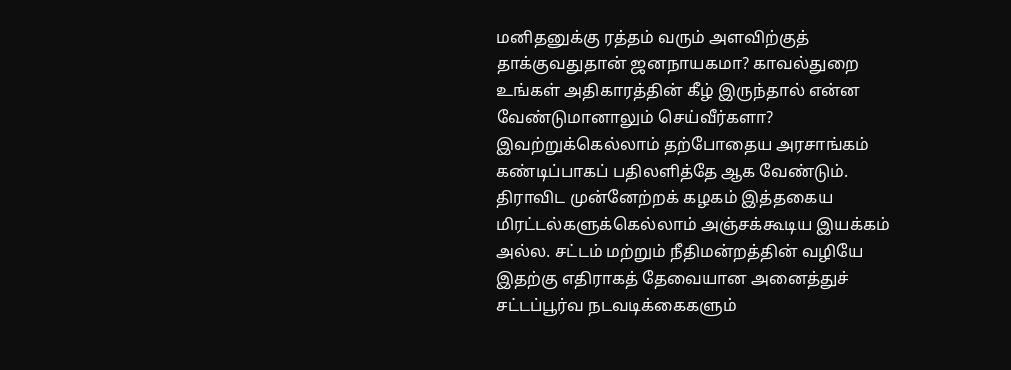மனிதனுக்கு ரத்தம் வரும் அளவிற்குத் தாக்குவதுதான் ஜனநாயகமா? காவல்துறை உங்கள் அதிகாரத்தின் கீழ் இருந்தால் என்ன வேண்டுமானாலும் செய்வீர்களா? இவற்றுக்கெல்லாம் தற்போதைய அரசாங்கம் கண்டிப்பாகப் பதிலளித்தே ஆக வேண்டும். திராவிட முன்னேற்றக் கழகம் இத்தகைய மிரட்டல்களுக்கெல்லாம் அஞ்சக்கூடிய இயக்கம் அல்ல. சட்டம் மற்றும் நீதிமன்றத்தின் வழியே இதற்கு எதிராகத் தேவையான அனைத்துச் சட்டப்பூர்வ நடவடிக்கைகளும்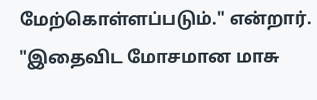மேற்கொள்ளப்படும்." என்றார். "இதைவிட மோசமான மாசு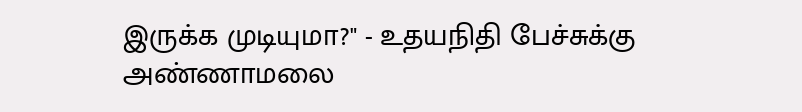இருக்க முடியுமா?" - உதயநிதி பேச்சுக்கு அண்ணாமலை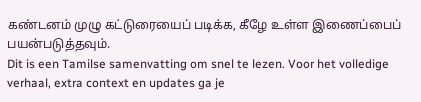கண்டனம் முழு கட்டுரையைப் படிக்க, கீழே உள்ள இணைப்பைப் பயன்படுத்தவும்.
Dit is een Tamilse samenvatting om snel te lezen. Voor het volledige verhaal, extra context en updates ga je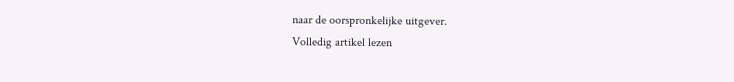naar de oorspronkelijke uitgever.
Volledig artikel lezen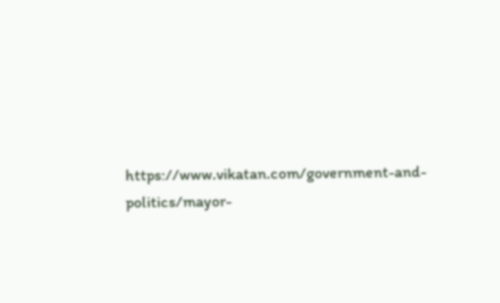https://www.vikatan.com/government-and-politics/mayor-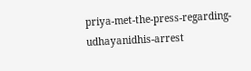priya-met-the-press-regarding-udhayanidhis-arrest